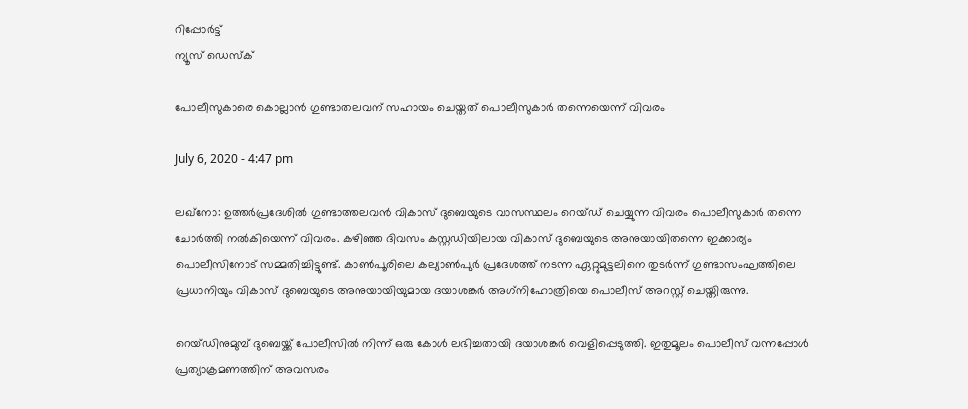റിപ്പോര്‍ട്ട്
ന്യൂസ് ഡെസ്ക്

പോലീസുകാരെ കൊല്ലാന്‍ ഗുണ്ടാതലവന് സഹായം ചെയ്തത് പൊലീസുകാര്‍ തന്നെയെന്ന് വിവരം

July 6, 2020 - 4:47 pm

ലഖ്‌നോ: ഉത്തര്‍പ്രദേശില്‍ ഗുണ്ടാത്തലവന്‍ വികാസ് ദുബെയുടെ വാസസ്ഥലം റെയ്ഡ് ചെയ്യുന്ന വിവരം പൊലീസുകാര്‍ തന്നെ ചോര്‍ത്തി നല്‍കിയെന്ന് വിവരം. കഴിഞ്ഞ ദിവസം കസ്റ്റഡിയിലായ വികാസ് ദുബെയുടെ അനുയായിതന്നെ ഇക്കാര്യം പൊലീസിനോട് സമ്മതിച്ചിട്ടുണ്ട്. കാണ്‍പൂരിലെ കല്യാണ്‍പുര്‍ പ്രദേശത്ത് നടന്ന ഏറ്റുമുട്ടലിനെ തുടര്‍ന്ന് ഗുണ്ടാസംഘത്തിലെ പ്രധാനിയും വികാസ് ദുബെയുടെ അനുയായിയുമായ ദയാശങ്കര്‍ അഗ്‌നിഹോത്രിയെ പൊലീസ് അറസ്റ്റ് ചെയ്തിരുന്നു.

റെയ്ഡിനുമുമ്പ് ദുബെയ്ക്ക് പോലീസില്‍ നിന്ന് ഒരു കോള്‍ ലഭിച്ചതായി ദയാശങ്കര്‍ വെളിപ്പെടുത്തി. ഇതുമൂലം പൊലീസ് വന്നപ്പോള്‍ പ്രത്യാക്രമണത്തിന് അവസരം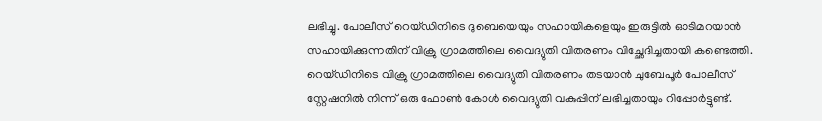ലഭിച്ചു. പോലീസ് റെയ്ഡിനിടെ ദുബെയെയും സഹായികളെയും ഇരുട്ടില്‍ ഓടിമറയാന്‍ സഹായിക്കുന്നതിന് വിക്രു ഗ്രാമത്തിലെ വൈദ്യുതി വിതരണം വിച്ഛേദിച്ചതായി കണ്ടെത്തി. റെയ്ഡിനിടെ വിക്രു ഗ്രാമത്തിലെ വൈദ്യുതി വിതരണം തടയാന്‍ ചുബേപൂര്‍ പോലീസ് സ്റ്റേഷനില്‍ നിന്ന് ഒരു ഫോണ്‍ കോള്‍ വൈദ്യുതി വകുപ്പിന് ലഭിച്ചതായും റിപ്പോര്‍ട്ടുണ്ട്.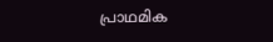പ്രാഥമിക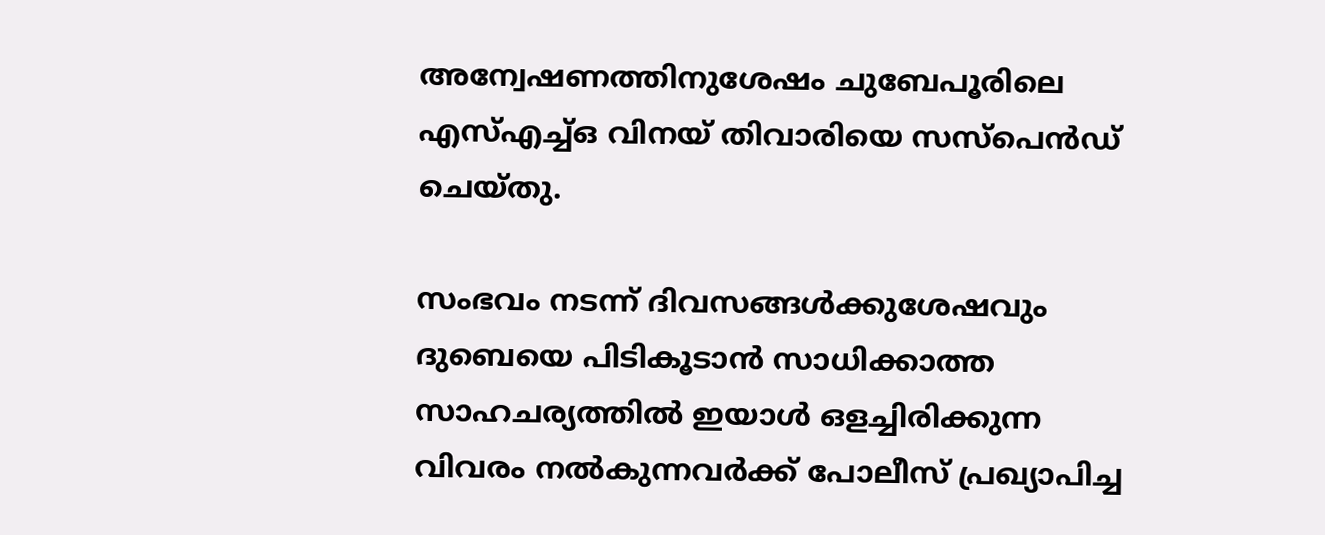അന്വേഷണത്തിനുശേഷം ചുബേപൂരിലെ എസ്എച്ച്ഒ വിനയ് തിവാരിയെ സസ്‌പെന്‍ഡ് ചെയ്തു.

സംഭവം നടന്ന് ദിവസങ്ങള്‍ക്കുശേഷവും ദുബെയെ പിടികൂടാന്‍ സാധിക്കാത്ത സാഹചര്യത്തില്‍ ഇയാള്‍ ഒളച്ചിരിക്കുന്ന വിവരം നല്‍കുന്നവര്‍ക്ക് പോലീസ് പ്രഖ്യാപിച്ച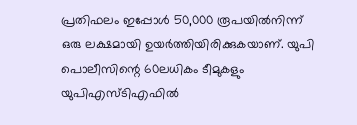പ്രതിഫലം ഇപ്പോള്‍ 50,000 രൂപയില്‍നിന്ന് ഒരു ലക്ഷമായി ഉയര്‍ത്തിയിരിക്കുകയാണ്. യുപി പൊലീസിന്റെ 60ലധികം ടീമുകളും യുപിഎസ്ടിഎഫില്‍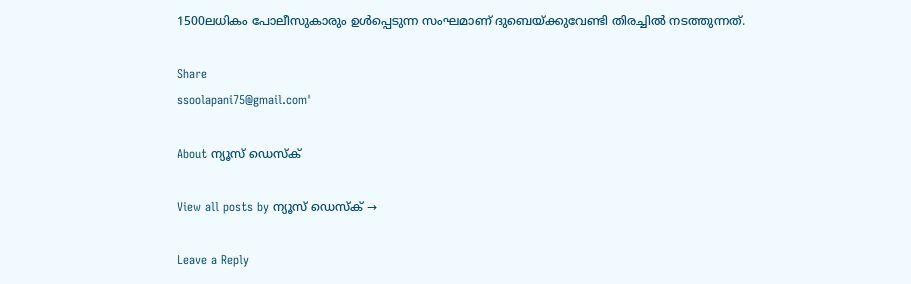1500ലധികം പോലീസുകാരും ഉള്‍പ്പെടുന്ന സംഘമാണ് ദുബെയ്ക്കുവേണ്ടി തിരച്ചില്‍ നടത്തുന്നത്.

Share
ssoolapani75@gmail.com'

About ന്യൂസ് ഡെസ്ക്

View all posts by ന്യൂസ് ഡെസ്ക് →

Leave a Reply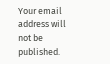Your email address will not be published.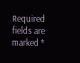Required fields are marked *